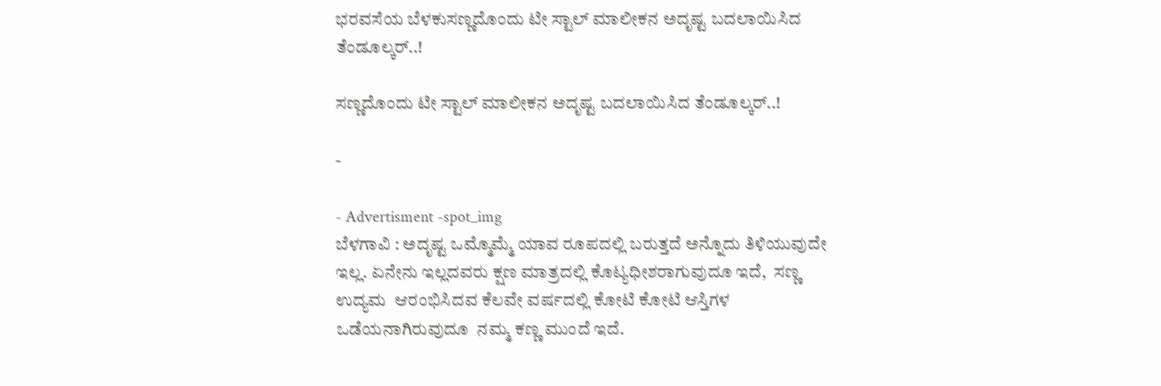ಭರವಸೆಯ ಬೆಳಕುಸಣ್ಣದೊಂದು ಟೀ ಸ್ಟಾಲ್ ಮಾಲೀಕನ ಅದೃಷ್ಟ ಬದಲಾಯಿಸಿದ ತೆಂಡೂಲ್ಕರ್..!

ಸಣ್ಣದೊಂದು ಟೀ ಸ್ಟಾಲ್ ಮಾಲೀಕನ ಅದೃಷ್ಟ ಬದಲಾಯಿಸಿದ ತೆಂಡೂಲ್ಕರ್..!

-

- Advertisment -spot_img
ಬೆಳಗಾವಿ : ಅದೃಷ್ಟ ಒಮ್ಮೊಮ್ಮೆ ಯಾವ ರೂಪದಲ್ಲಿ ಬರುತ್ತದೆ ಅನ್ನೊದು ತಿಳಿಯುವುದೇ ಇಲ್ಲ. ಏನೇನು ಇಲ್ಲದವರು ಕ್ಷಣ ಮಾತ್ರದಲ್ಲಿ ಕೊಟ್ಯಧೀಶರಾಗುವುದೂ ಇದೆ,  ಸಣ್ಣ ಉದ್ಯಮ  ಆರಂಭಿಸಿದವ ಕೆಲವೇ ವರ್ಷದಲ್ಲಿ ಕೋಟಿ ಕೋಟಿ ಆಸ್ತಿಗಳ ಒಡೆಯನಾಗಿರುವುದೂ  ನಮ್ಮ ಕಣ್ಣ ಮುಂದೆ ಇದೆ.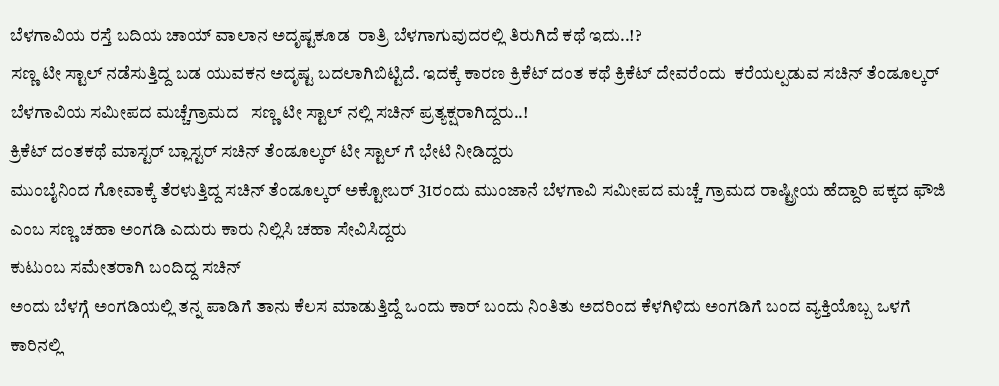ಬೆಳಗಾವಿಯ ರಸ್ತೆ ಬದಿಯ ಚಾಯ್ ವಾಲಾನ ಅದೃಷ್ಟಕೂಡ  ರಾತ್ರಿ ಬೆಳಗಾಗುವುದರಲ್ಲಿ ತಿರುಗಿದೆ ಕಥೆ ಇದು..!?
ಸಣ್ಣ ಟೀ ಸ್ಟಾಲ್ ನಡೆಸುತ್ತಿದ್ದ ಬಡ ಯುವಕನ ಅದೃಷ್ಟ ಬದಲಾಗಿಬಿಟ್ಟಿದೆ. ಇದಕ್ಕೆ ಕಾರಣ ಕ್ರಿಕೆಟ್ ದಂತ ಕಥೆ ಕ್ರಿಕೆಟ್ ದೇವರೆಂದು  ಕರೆಯಲ್ಪಡುವ ಸಚಿನ್ ತೆಂಡೂಲ್ಕರ್ ಬೆಳಗಾವಿಯ ಸಮೀಪದ ಮಚ್ಚೆಗ್ರಾಮದ   ಸಣ್ಣ ಟೀ ಸ್ಟಾಲ್ ನಲ್ಲಿ ಸಚಿನ್ ಪ್ರತ್ಯಕ್ಷರಾಗಿದ್ದರು..!
ಕ್ರಿಕೆಟ್ ದಂತಕಥೆ ಮಾಸ್ಟರ್ ಬ್ಲಾಸ್ಟರ್ ಸಚಿನ್ ತೆಂಡೂಲ್ಕರ್ ಟೀ ಸ್ಟಾಲ್ ಗೆ ಭೇಟಿ ನೀಡಿದ್ದರು
ಮುಂಬೈನಿಂದ ಗೋವಾಕ್ಕೆ ತೆರಳುತ್ತಿದ್ದ ಸಚಿನ್ ತೆಂಡೂಲ್ಕರ್ ಅಕ್ಟೋಬರ್ 31ರಂದು ಮುಂಜಾನೆ ಬೆಳಗಾವಿ ಸಮೀಪದ ಮಚ್ಚೆ ಗ್ರಾಮದ ರಾಷ್ಟ್ರೀಯ ಹೆದ್ದಾರಿ ಪಕ್ಕದ ಫೌಜಿ ಎಂಬ ಸಣ್ಣ ಚಹಾ ಅಂಗಡಿ ಎದುರು ಕಾರು ನಿಲ್ಲಿಸಿ ಚಹಾ ಸೇವಿಸಿದ್ದರು
ಕುಟುಂಬ ಸಮೇತರಾಗಿ ಬಂದಿದ್ದ ಸಚಿನ್
ಅಂದು ಬೆಳಗ್ಗೆ ಅಂಗಡಿಯಲ್ಲಿ ತನ್ನ ಪಾಡಿಗೆ ತಾನು ಕೆಲಸ ಮಾಡುತ್ತಿದ್ದೆ ಒಂದು ಕಾರ್ ಬಂದು ನಿಂತಿತು ಅದರಿಂದ ಕೆಳಗಿಳಿದು ಅಂಗಡಿಗೆ ಬಂದ ವ್ಯಕ್ತಿಯೊಬ್ಬ ಒಳಗೆ ಕಾರಿನಲ್ಲಿ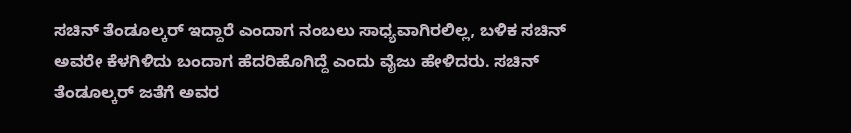ಸಚಿನ್ ತೆಂಡೂಲ್ಕರ್ ಇದ್ದಾರೆ ಎಂದಾಗ ನಂಬಲು ಸಾಧ್ಯವಾಗಿರಲಿಲ್ಲ, ಬಳಿಕ ಸಚಿನ್ ಅವರೇ ಕೆಳಗಿಳಿದು ಬಂದಾಗ ಹೆದರಿಹೊಗಿದ್ದೆ ಎಂದು ವೈಜು ಹೇಳಿದರು. ಸಚಿನ್ ತೆಂಡೂಲ್ಕರ್ ಜತೆಗೆ ಅವರ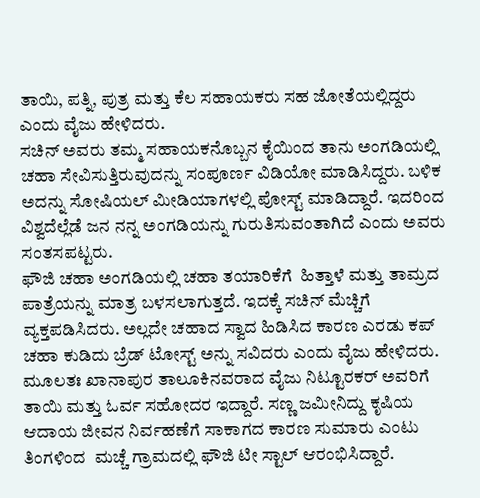ತಾಯಿ, ಪತ್ನಿ, ಪುತ್ರ ಮತ್ತು ಕೆಲ ಸಹಾಯಕರು ಸಹ ಜೋತೆಯಲ್ಲಿದ್ದರು  ಎಂದು ವೈಜು ಹೇಳಿದರು.
ಸಚಿನ್ ಅವರು ತಮ್ಮ ಸಹಾಯಕನೊಬ್ಬನ ಕೈಯಿಂದ ತಾನು ಅಂಗಡಿಯಲ್ಲಿ ಚಹಾ ಸೇವಿಸುತ್ತಿರುವುದನ್ನು ಸಂಪೂರ್ಣ ವಿಡಿಯೋ ಮಾಡಿಸಿದ್ದರು. ಬಳಿಕ ಅದನ್ನು ಸೋಷಿಯಲ್ ಮೀಡಿಯಾಗಳಲ್ಲಿ ಪೋಸ್ಟ್ ಮಾಡಿದ್ದಾರೆ. ಇದರಿಂದ ವಿಶ್ವದೆಲ್ಲೆಡೆ ಜನ ನನ್ನ ಅಂಗಡಿಯನ್ನು ಗುರುತಿಸುವಂತಾಗಿದೆ ಎಂದು ಅವರು ಸಂತಸಪಟ್ಟರು.
ಫೌಜಿ ಚಹಾ ಅಂಗಡಿಯಲ್ಲಿ ಚಹಾ ತಯಾರಿಕೆಗೆ  ಹಿತ್ತಾಳೆ ಮತ್ತು ತಾಮ್ರದ ಪಾತ್ರೆಯನ್ನು ಮಾತ್ರ ಬಳಸಲಾಗುತ್ತದೆ. ಇದಕ್ಕೆ ಸಚಿನ್ ಮೆಚ್ಚಿಗೆ ವ್ಯಕ್ತಪಡಿಸಿದರು. ಅಲ್ಲದೇ ಚಹಾದ ಸ್ವಾದ ಹಿಡಿಸಿದ ಕಾರಣ ಎರಡು ಕಪ್ ಚಹಾ ಕುಡಿದು ಬ್ರೆಡ್ ಟೋಸ್ಟ್ ಅನ್ನು ಸವಿದರು ಎಂದು ವೈಜು ಹೇಳಿದರು.
ಮೂಲತಃ ಖಾನಾಪುರ ತಾಲೂಕಿನವರಾದ ವೈಜು ನಿಟ್ಟೂರಕರ್ ಅವರಿಗೆ ತಾಯಿ ಮತ್ತು ಓರ್ವ ಸಹೋದರ ಇದ್ದಾರೆ. ಸಣ್ಣ ಜಮೀನಿದ್ದು ಕೃಷಿಯ ಆದಾಯ ಜೀವನ ನಿರ್ವಹಣೆಗೆ ಸಾಕಾಗದ ಕಾರಣ ಸುಮಾರು ಎಂಟು ತಿಂಗಳಿಂದ  ಮಚ್ಚೆ ಗ್ರಾಮದಲ್ಲಿ ಫೌಜಿ ಟೀ ಸ್ಟಾಲ್ ಆರಂಭಿಸಿದ್ದಾರೆ.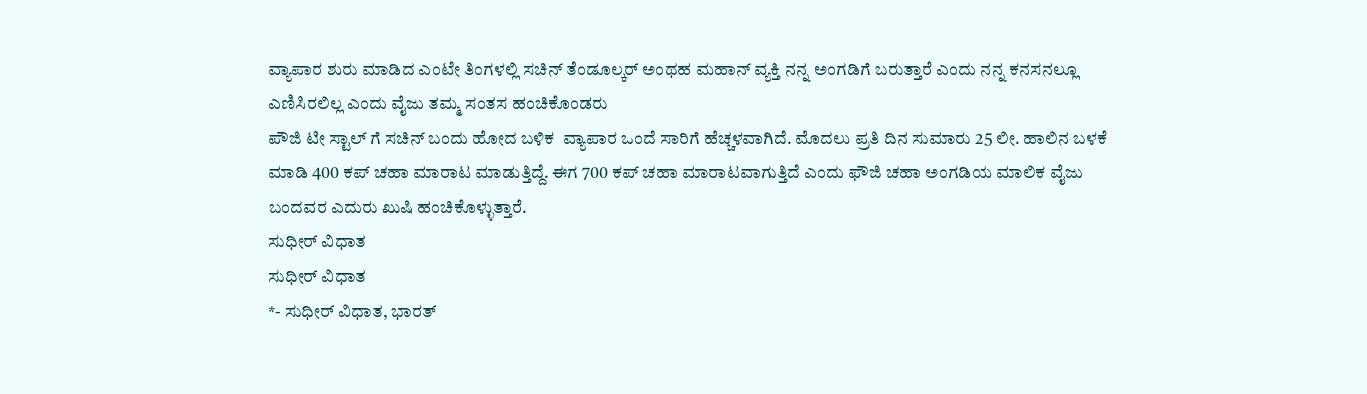ವ್ಯಾಪಾರ ಶುರು ಮಾಡಿದ ಎಂಟೇ ತಿಂಗಳಲ್ಲಿ ಸಚಿನ್ ತೆಂಡೂಲ್ಕರ್ ಅಂಥಹ ಮಹಾನ್ ವ್ಯಕ್ತಿ ನನ್ನ ಅಂಗಡಿಗೆ ಬರುತ್ತಾರೆ ಎಂದು ನನ್ನ ಕನಸನಲ್ಲೂ ಎಣಿಸಿರಲಿಲ್ಲ ಎಂದು ವೈಜು ತಮ್ಮ ಸಂತಸ ಹಂಚಿಕೊಂಡರು
ಪೌಜಿ ಟೀ ಸ್ಟಾಲ್ ಗೆ ಸಚಿನ್ ಬಂದು ಹೋದ ಬಳಿಕ  ವ್ಯಾಪಾರ ಒಂದೆ ಸಾರಿಗೆ ಹೆಚ್ಚಳವಾಗಿದೆ. ಮೊದಲು ಪ್ರತಿ ದಿನ ಸುಮಾರು 25 ಲೀ. ಹಾಲಿನ ಬಳಕೆ ಮಾಡಿ 400 ಕಪ್ ಚಹಾ ಮಾರಾಟ ಮಾಡುತ್ತಿದ್ದೆ. ಈಗ 700 ಕಪ್ ಚಹಾ ಮಾರಾಟವಾಗುತ್ತಿದೆ ಎಂದು ಫೌಜಿ ಚಹಾ ಅಂಗಡಿಯ ಮಾಲಿಕ ವೈಜು ಬಂದವರ ಎದುರು ಖುಷಿ ಹಂಚಿಕೊಳ್ಳುತ್ತಾರೆ.
ಸುಧೀರ್ ವಿಧಾತ
ಸುಧೀರ್ ವಿಧಾತ
*- ಸುಧೀರ್ ವಿಧಾತ, ಭಾರತ್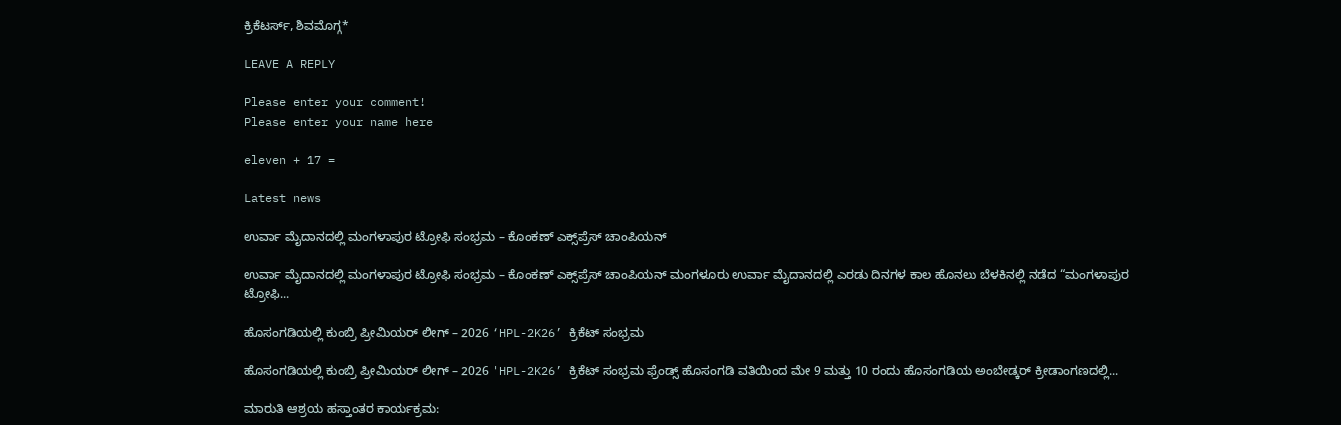ಕ್ರಿಕೆಟರ್ಸ್, ಶಿವಮೊಗ್ಗ*

LEAVE A REPLY

Please enter your comment!
Please enter your name here

eleven + 17 =

Latest news

ಉರ್ವಾ ಮೈದಾನದಲ್ಲಿ ಮಂಗಳಾಪುರ ಟ್ರೋಫಿ ಸಂಭ್ರಮ – ಕೊಂಕಣ್ ಎಕ್ಸ್‌ಪ್ರೆಸ್ ಚಾಂಪಿಯನ್

ಉರ್ವಾ ಮೈದಾನದಲ್ಲಿ ಮಂಗಳಾಪುರ ಟ್ರೋಫಿ ಸಂಭ್ರಮ – ಕೊಂಕಣ್ ಎಕ್ಸ್‌ಪ್ರೆಸ್ ಚಾಂಪಿಯನ್ ಮಂಗಳೂರು ಉರ್ವಾ ಮೈದಾನದಲ್ಲಿ ಎರಡು ದಿನಗಳ ಕಾಲ ಹೊನಲು ಬೆಳಕಿನಲ್ಲಿ ನಡೆದ “ಮಂಗಳಾಪುರ ಟ್ರೋಫಿ...

ಹೊಸಂಗಡಿಯಲ್ಲಿ ಕುಂಬ್ರಿ ಪ್ರೀಮಿಯರ್ ಲೀಗ್ – 2026 ‘HPL-2K26’ ಕ್ರಿಕೆಟ್ ಸಂಭ್ರಮ

ಹೊಸಂಗಡಿಯಲ್ಲಿ ಕುಂಬ್ರಿ ಪ್ರೀಮಿಯರ್ ಲೀಗ್ – 2026 'HPL-2K26’ ಕ್ರಿಕೆಟ್ ಸಂಭ್ರಮ ಫ್ರೆಂಡ್ಸ್ ಹೊಸಂಗಡಿ ವತಿಯಿಂದ ಮೇ 9 ಮತ್ತು 10 ರಂದು ಹೊಸಂಗಡಿಯ ಅಂಬೇಡ್ಕರ್ ಕ್ರೀಡಾಂಗಣದಲ್ಲಿ...

ಮಾರುತಿ ಆಶ್ರಯ ಹಸ್ತಾಂತರ ಕಾರ್ಯಕ್ರಮ: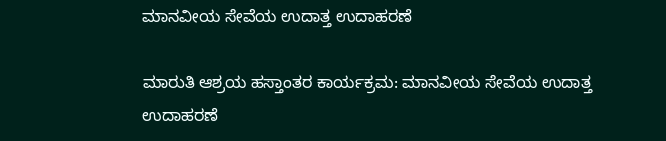ಮಾನವೀಯ ಸೇವೆಯ ಉದಾತ್ತ ಉದಾಹರಣೆ

ಮಾರುತಿ ಆಶ್ರಯ ಹಸ್ತಾಂತರ ಕಾರ್ಯಕ್ರಮ: ಮಾನವೀಯ ಸೇವೆಯ ಉದಾತ್ತ ಉದಾಹರಣೆ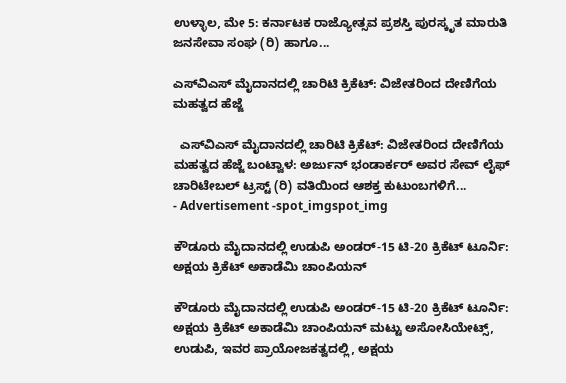ಉಳ್ಳಾಲ, ಮೇ 5: ಕರ್ನಾಟಕ ರಾಜ್ಯೋತ್ಸವ ಪ್ರಶಸ್ತಿ ಪುರಸ್ಕೃತ ಮಾರುತಿ ಜನಸೇವಾ ಸಂಘ (ರಿ) ಹಾಗೂ...

ಎಸ್‌ವಿಎಸ್ ಮೈದಾನದಲ್ಲಿ ಚಾರಿಟಿ ಕ್ರಿಕೆಟ್: ವಿಜೇತರಿಂದ ದೇಣಿಗೆಯ ಮಹತ್ವದ ಹೆಜ್ಜೆ

  ಎಸ್‌ವಿಎಸ್ ಮೈದಾನದಲ್ಲಿ ಚಾರಿಟಿ ಕ್ರಿಕೆಟ್: ವಿಜೇತರಿಂದ ದೇಣಿಗೆಯ ಮಹತ್ವದ ಹೆಜ್ಜೆ ಬಂಟ್ವಾಳ: ಅರ್ಜುನ್ ಭಂಡಾರ್ಕರ್ ಅವರ ಸೇವ್ ಲೈಫ್ ಚಾರಿಟೇಬಲ್ ಟ್ರಸ್ಟ್ (ರಿ) ವತಿಯಿಂದ ಆಶಕ್ತ ಕುಟುಂಬಗಳಿಗೆ...
- Advertisement -spot_imgspot_img

ಕೌಡೂರು ಮೈದಾನದಲ್ಲಿ ಉಡುಪಿ ಅಂಡರ್-15 ಟಿ-20 ಕ್ರಿಕೆಟ್ ಟೂರ್ನಿ: ಅಕ್ಷಯ ಕ್ರಿಕೆಟ್ ಅಕಾಡೆಮಿ ಚಾಂಪಿಯನ್

ಕೌಡೂರು ಮೈದಾನದಲ್ಲಿ ಉಡುಪಿ ಅಂಡರ್-15 ಟಿ-20 ಕ್ರಿಕೆಟ್ ಟೂರ್ನಿ: ಅಕ್ಷಯ ಕ್ರಿಕೆಟ್ ಅಕಾಡೆಮಿ ಚಾಂಪಿಯನ್ ಮಟ್ಟು ಅಸೋಸಿಯೇಟ್ಸ್, ಉಡುಪಿ, ಇವರ ಪ್ರಾಯೋಜಕತ್ವದಲ್ಲಿ, ಅಕ್ಷಯ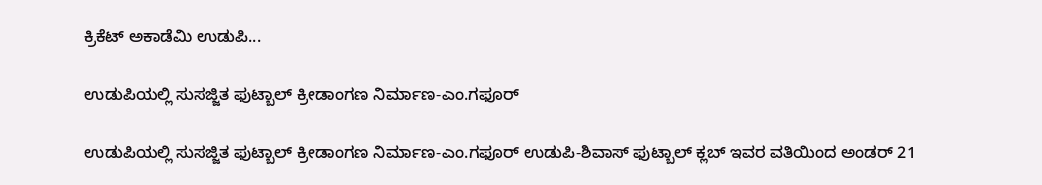ಕ್ರಿಕೆಟ್ ಅಕಾಡೆಮಿ ಉಡುಪಿ...

ಉಡುಪಿಯಲ್ಲಿ ಸುಸಜ್ಜಿತ ಫುಟ್ಬಾಲ್ ಕ್ರೀಡಾಂಗಣ ನಿರ್ಮಾಣ-ಎಂ.ಗಫೂರ್

ಉಡುಪಿಯಲ್ಲಿ ಸುಸಜ್ಜಿತ ಫುಟ್ಬಾಲ್ ಕ್ರೀಡಾಂಗಣ ನಿರ್ಮಾಣ-ಎಂ.ಗಫೂರ್ ಉಡುಪಿ-ಶಿವಾಸ್ ಫುಟ್ಬಾಲ್ ಕ್ಲಬ್ ಇವರ ವತಿಯಿಂದ ಅಂಡರ್ 21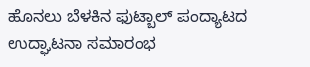ಹೊನಲು ಬೆಳಕಿನ ಫುಟ್ಬಾಲ್ ಪಂದ್ಯಾಟದ ಉದ್ಘಾಟನಾ ಸಮಾರಂಭ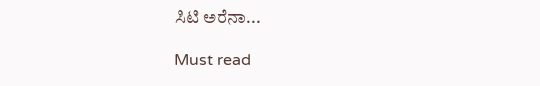ಸಿಟಿ ಅರೆನಾ...

Must read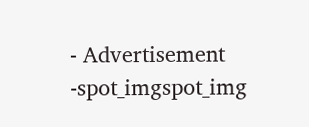- Advertisement -spot_imgspot_img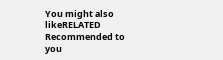You might also likeRELATED
Recommended to you